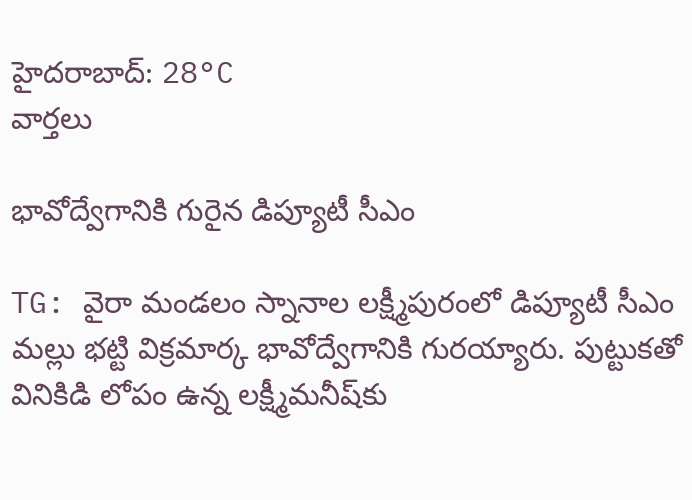హైదరాబాద్: 28°C
వార్తలు

భావోద్వేగానికి గురైన డిప్యూటీ సీఎం

TG: వైరా మండలం స్నానాల లక్ష్మీపురంలో డిప్యూటీ సీఎం మల్లు భట్టి విక్రమార్క భావోద్వేగానికి గురయ్యారు. పుట్టుకతో వినికిడి లోపం ఉన్న లక్ష్మీమనీష్‌కు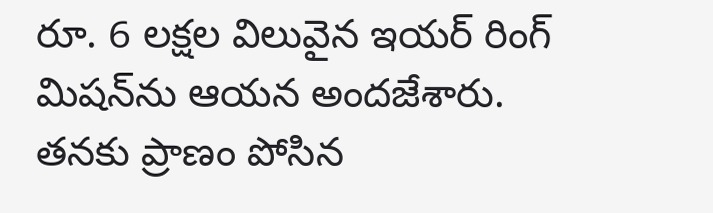రూ. 6 లక్షల విలువైన ఇయర్ రింగ్ మిషన్‌ను ఆయన అందజేశారు. తనకు ప్రాణం పోసిన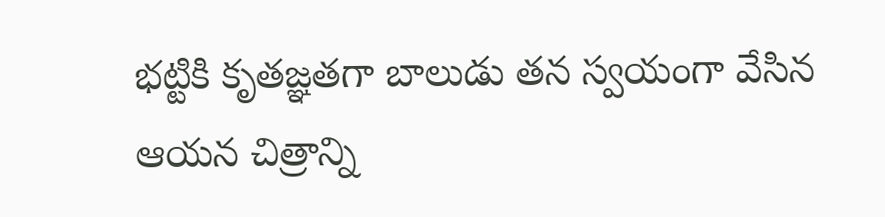భట్టికి కృతజ్ఞతగా బాలుడు తన స్వయంగా వేసిన ఆయన చిత్రాన్ని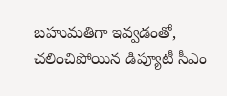బహుమతిగా ఇవ్వడంతో, చలించిపోయిన డిప్యూటీ సీఎం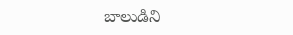బాలుడిని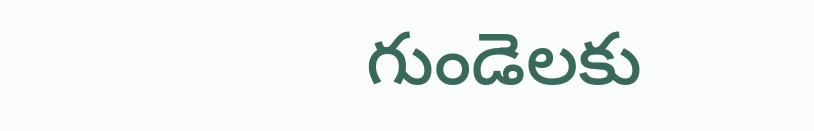గుండెలకు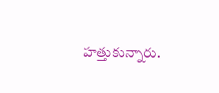హత్తుకున్నారు.